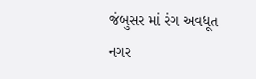જંબુસર માં રંગ અવધૂત નગર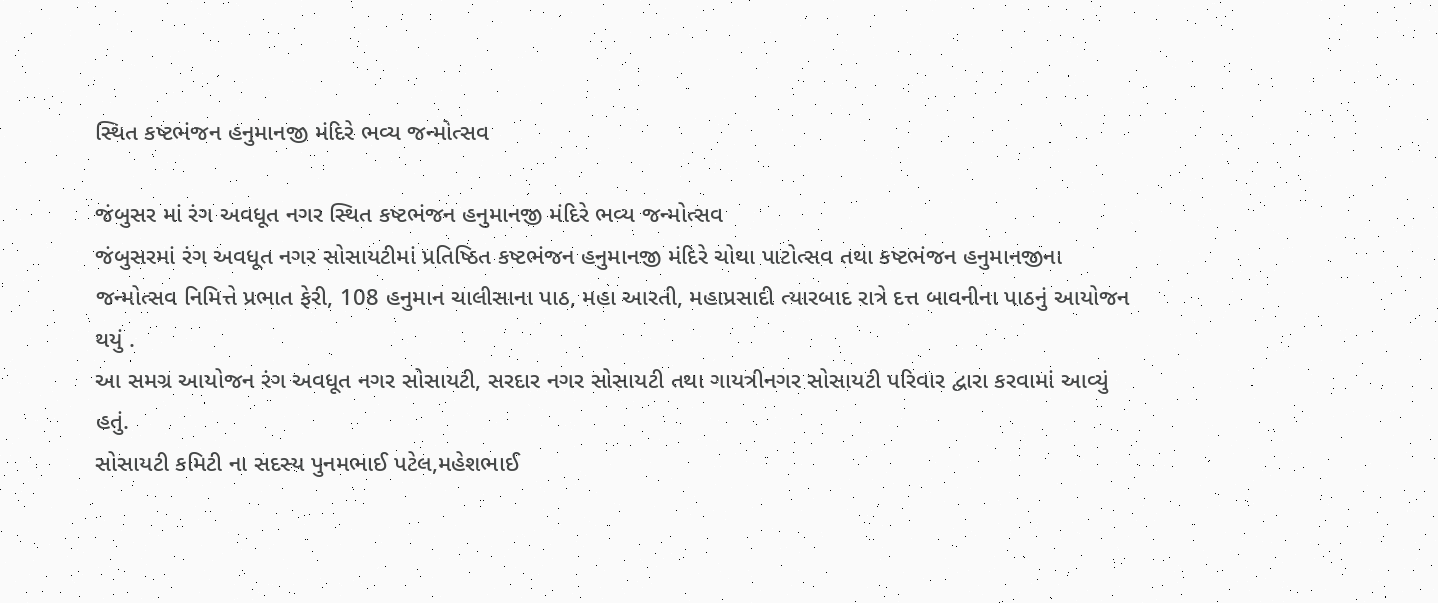સ્થિત કષ્ટભંજન હનુમાનજી મંદિરે ભવ્ય જન્મોત્સવ

જંબુસર માં રંગ અવધૂત નગર સ્થિત કષ્ટભંજન હનુમાનજી મંદિરે ભવ્ય જન્મોત્સવ
જંબુસરમાં રંગ અવધૂત નગર સોસાયટીમાં પ્રતિષ્ઠિત કષ્ટભંજન હનુમાનજી મંદિરે ચોથા પાટોત્સવ તથા કષ્ટભંજન હનુમાનજીના જન્મોત્સવ નિમિત્તે પ્રભાત ફેરી, 108 હનુમાન ચાલીસાના પાઠ, મહા આરતી, મહાપ્રસાદી ત્યારબાદ રાત્રે દત્ત બાવનીના પાઠનું આયોજન થયું .
આ સમગ્ર આયોજન રંગ અવધૂત નગર સોસાયટી, સરદાર નગર સોસાયટી તથા ગાયત્રીનગર સોસાયટી પરિવાર દ્વારા કરવામાં આવ્યું હતું.
સોસાયટી કમિટી ના સદસ્ય પુનમભાઈ પટેલ,મહેશભાઈ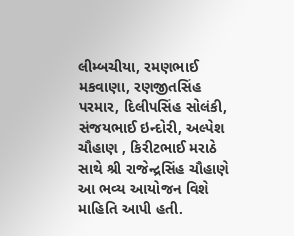લીમ્બચીયા, રમણભાઈ મકવાણા, રણજીતસિંહ પરમાર, દિલીપસિંહ સોલંકી, સંજયભાઈ ઇન્દોરી, અલ્પેશ ચૌહાણ , કિરીટભાઈ મરાઠે સાથે શ્રી રાજેન્દ્રસિંહ ચૌહાણે આ ભવ્ય આયોજન વિશે માહિતિ આપી હતી.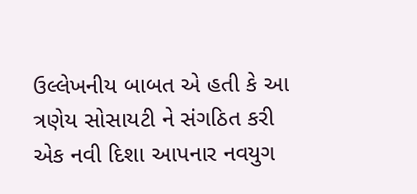ઉલ્લેખનીય બાબત એ હતી કે આ ત્રણેય સોસાયટી ને સંગઠિત કરી એક નવી દિશા આપનાર નવયુગ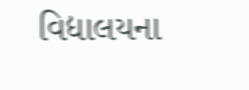વિદ્યાલયના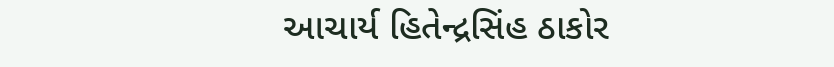આચાર્ય હિતેન્દ્રસિંહ ઠાકોર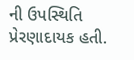ની ઉપસ્થિતિ પ્રેરણાદાયક હતી.